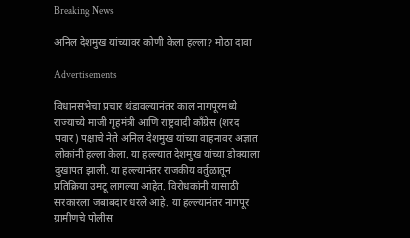Breaking News

अनिल देशमुख यांच्यावर कोणी केला हल्ला? मोठा दावा

Advertisements

विधानसभेचा प्रचार थंडावल्यानंतर काल नागपूरमध्ये राज्याच्ये माजी गृहमंत्री आणि राष्ट्रवादी काँग्रेस (शरद पवार) पक्षाचे नेते अनिल देशमुख यांच्या वाहनावर अज्ञात लोकांनी हल्ला केला. या हल्ल्यात देशमुख यांच्या डोक्याला दुखापत झाली. या हल्ल्यानंतर राजकीय वर्तुळातून प्रतिक्रिया उमटू लागल्या आहेत. विरोधकांनी यासाठी सरकारला जबाबदार धरले आहे. या हल्ल्यानंतर नागपूर ग्रामीणचे पोलीस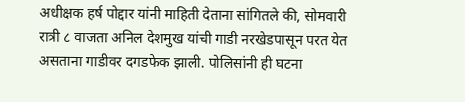अधीक्षक हर्ष पोद्दार यांनी माहिती देताना सांगितले की, सोमवारी रात्री ८ वाजता अनिल देशमुख यांची गाडी नरखेडपासून परत येत असताना गाडीवर दगडफेक झाली. पोलिसांनी ही घटना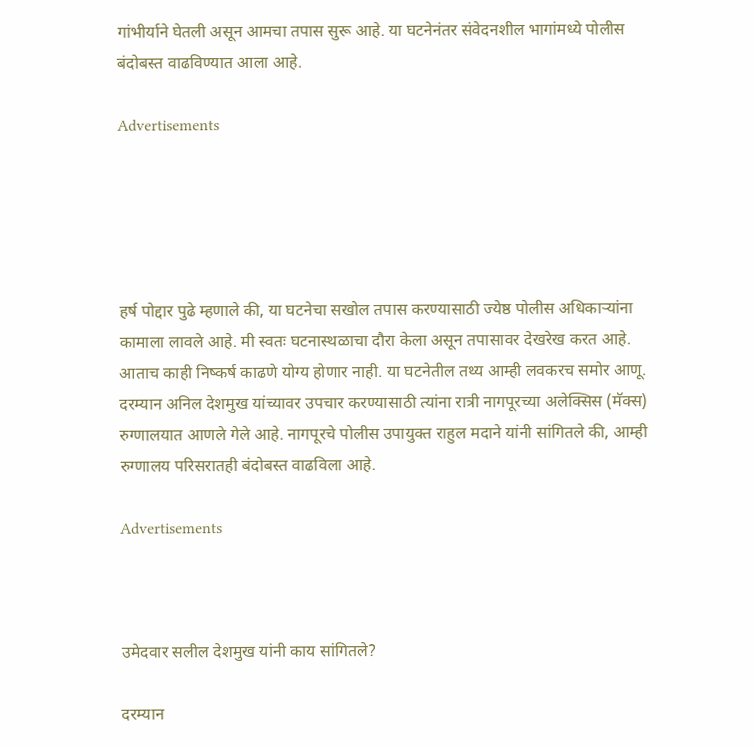गांभीर्याने घेतली असून आमचा तपास सुरू आहे. या घटनेनंतर संवेदनशील भागांमध्ये पोलीस बंदोबस्त वाढविण्यात आला आहे.

Advertisements





हर्ष पोद्दार पुढे म्हणाले की, या घटनेचा सखोल तपास करण्यासाठी ज्येष्ठ पोलीस अधिकाऱ्यांना कामाला लावले आहे. मी स्वतः घटनास्थळाचा दौरा केला असून तपासावर देखरेख करत आहे. आताच काही निष्कर्ष काढणे योग्य होणार नाही. या घटनेतील तथ्य आम्ही लवकरच समोर आणू. दरम्यान अनिल देशमुख यांच्यावर उपचार करण्यासाठी त्यांना रात्री नागपूरच्या अलेक्सिस (मॅक्स) रुग्णालयात आणले गेले आहे. नागपूरचे पोलीस उपायुक्त राहुल मदाने यांनी सांगितले की, आम्ही रुग्णालय परिसरातही बंदोबस्त वाढविला आहे.

Advertisements



उमेदवार सलील देशमुख यांनी काय सांगितले?

दरम्यान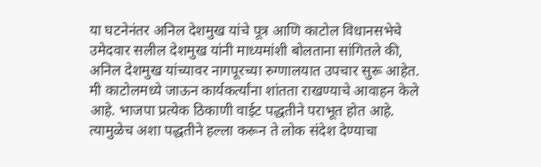या घटनेनंतर अनिल देशमुख यांचे पूत्र आणि काटोल विधानसभेचे उमेदवार सलील देशमुख यांनी माध्यमांशी बोलताना सांगितले की, अनिल देशमुख यांच्यावर नागपूरच्या रुग्णालयात उपचार सुरू आहेत. मी काटोलमध्ये जाऊन कार्यकर्त्यांना शांतता राखण्याचे आवाहन केले आहे. भाजपा प्रत्येक ठिकाणी वाईट पद्धतीने पराभूत होत आहे. त्यामुळेच अशा पद्धतीने हल्ला करून ते लोक संदेश देण्याचा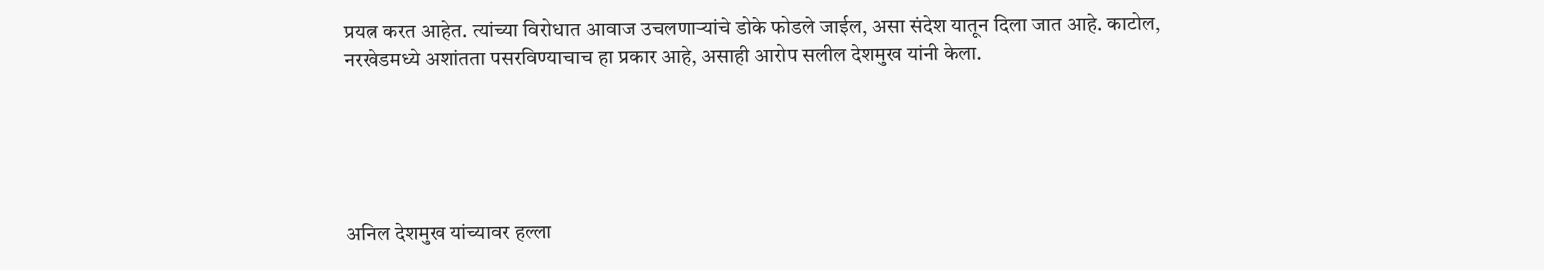प्रयत्न करत आहेत. त्यांच्या विरोधात आवाज उचलणाऱ्यांचे डोके फोडले जाईल, असा संदेश यातून दिला जात आहे. काटोल, नरखेडमध्ये अशांतता पसरविण्याचाच हा प्रकार आहे, असाही आरोप सलील देशमुख यांनी केला.





अनिल देशमुख यांच्यावर हल्ला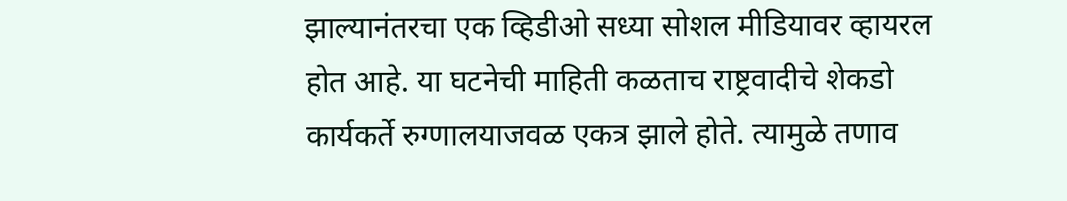झाल्यानंतरचा एक व्हिडीओ सध्या सोशल मीडियावर व्हायरल होत आहे. या घटनेची माहिती कळताच राष्ट्रवादीचे शेकडो कार्यकर्ते रुग्णालयाजवळ एकत्र झाले होते. त्यामुळे तणाव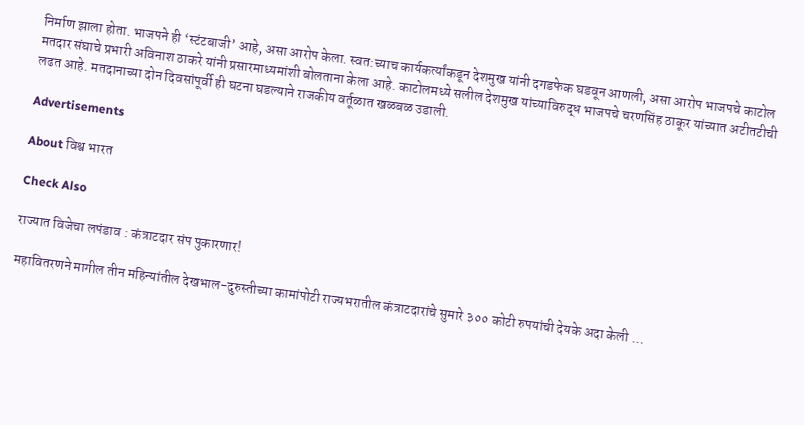निर्माण झाला होता. भाजपने ही ‘स्टंटबाजी’ आहे, असा आरोप केला. स्वत:च्याच कार्यकर्त्यांकडून देशमुख यांनी दगडफेक घडवून आणली, असा आरोप भाजपचे काटोल मतदार संघाचे प्रभारी अविनाश ठाकरे यांनी प्रसारमाध्यमांशी बोलताना केला आहे. काटोलमध्ये सलील देशमुख यांच्याविरुद्ध भाजपचे चरणसिंह ठाकूर यांच्यात अटीतटीची लढत आहे. मतदानाच्या दोन दिवसांपूर्वी ही घटना घडल्याने राजकीय वर्तूळात खळबळ उडाली.

Advertisements

About विश्व भारत

Check Also

राज्यात विजेचा लपंडाव : कंत्राटदार संप पुकारणार!

महावितरणने मागील तीन महिन्यांतील देखभाल-दुरुस्तीच्या कामांपोटी राज्यभरातील कंत्राटदारांचे सुमारे ३०० कोटी रुपयांची देयके अदा केली …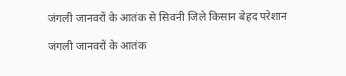जंगली जानवरों के आतंक से सिवनी जिले किसान बेहद परेशान

जंगली जानवरों के आतंक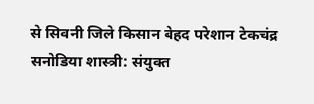से सिवनी जिले किसान बेहद परेशान टेकचंद्र सनोडिया शास्त्री: संयुक्त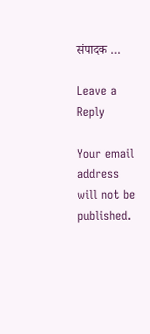संपादक …

Leave a Reply

Your email address will not be published.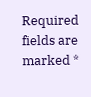Required fields are marked *